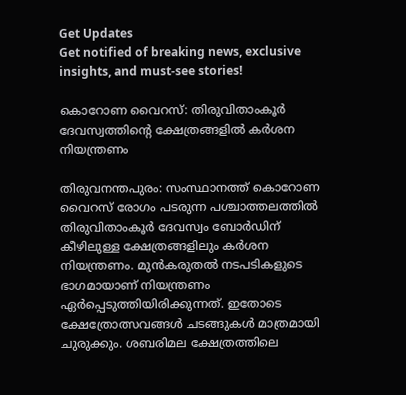Get Updates
Get notified of breaking news, exclusive insights, and must-see stories!

കൊറോണ വൈറസ്: തിരുവിതാംകൂര്‍ ദേവസ്വത്തിന്റെ ക്ഷേത്രങ്ങളില്‍ കര്‍ശന നിയന്ത്രണം

തിരുവനന്തപുരം: സംസ്ഥാനത്ത് കൊറോണ വൈറസ് രോഗം പടരുന്ന പശ്ചാത്തലത്തില്‍ തിരുവിതാംകൂര്‍ ദേവസ്വം ബോര്‍ഡിന് കീഴിലുള്ള ക്ഷേത്രങ്ങളിലും കര്‍ശന നിയന്ത്രണം. മുന്‍കരുതല്‍ നടപടികളുടെ ഭാഗമായാണ് നിയന്ത്രണം ഏര്‍പ്പെടുത്തിയിരിക്കുന്നത്. ഇതോടെ ക്ഷേത്രോത്സവങ്ങള്‍ ചടങ്ങുകള്‍ മാത്രമായി ചുരുക്കും. ശബരിമല ക്ഷേത്രത്തിലെ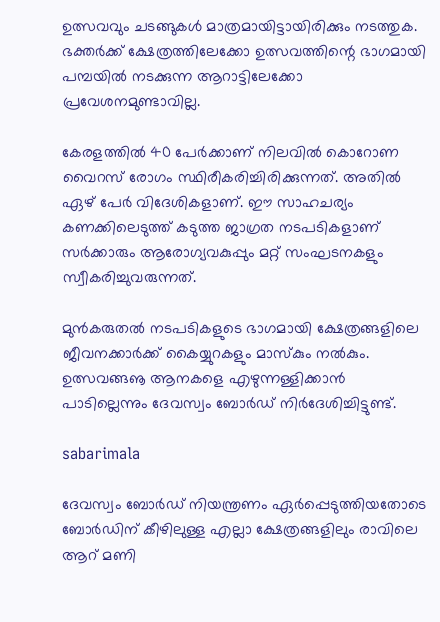ഉത്സവവും ചടങ്ങുകള്‍ മാത്രമായിട്ടായിരിക്കും നടത്തുക. ഭക്തര്‍ക്ക് ക്ഷേത്രത്തിലേക്കോ ഉത്സവത്തിന്റെ ഭാഗമായി പമ്പയില്‍ നടക്കുന്ന ആറാട്ടിലേക്കോ പ്രവേശനമുണ്ടാവില്ല.

കേരളത്തില്‍ 40 പേര്‍ക്കാണ് നിലവില്‍ കൊറോണ വൈറസ് രോഗം സ്ഥിരീകരിച്ചിരിക്കുന്നത്. അതില്‍ ഏഴ് പേര്‍ വിദേശികളാണ്. ഈ സാഹചര്യം കണക്കിലെടുത്ത് കടുത്ത ജാഗ്രത നടപടികളാണ് സര്‍ക്കാരും ആരോഗ്യവകുപ്പും മറ്റ് സംഘടനകളും സ്വീകരിച്ചുവരുന്നത്.

മുന്‍കരുതല്‍ നടപടികളുടെ ഭാഗമായി ക്ഷേത്രങ്ങളിലെ ജീവനക്കാര്‍ക്ക് കൈയ്യുറകളും മാസ്‌കും നല്‍കും. ഉത്സവങ്ങൡ ആനകളെ എഴുന്നള്ളിക്കാന്‍ പാടില്ലെന്നും ദേവസ്വം ബോര്‍ഡ് നിര്‍ദേശിച്ചിട്ടുണ്ട്.

sabarimala

ദേവസ്വം ബോര്‍ഡ് നിയന്ത്രണം ഏര്‍പ്പെടുത്തിയതോടെ ബോര്‍ഡിന് കീഴിലുള്ള എല്ലാ ക്ഷേത്രങ്ങളിലും രാവിലെ ആറ് മണി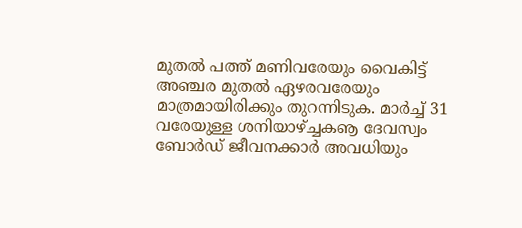മുതല്‍ പത്ത് മണിവരേയും വൈകിട്ട് അഞ്ചര മുതല്‍ ഏഴരവരേയും മാത്രമായിരിക്കും തുറന്നിടുക. മാര്‍ച്ച് 31 വരേയുള്ള ശനിയാഴ്ച്ചകൡ ദേവസ്വം ബോര്‍ഡ് ജീവനക്കാര്‍ അവധിയും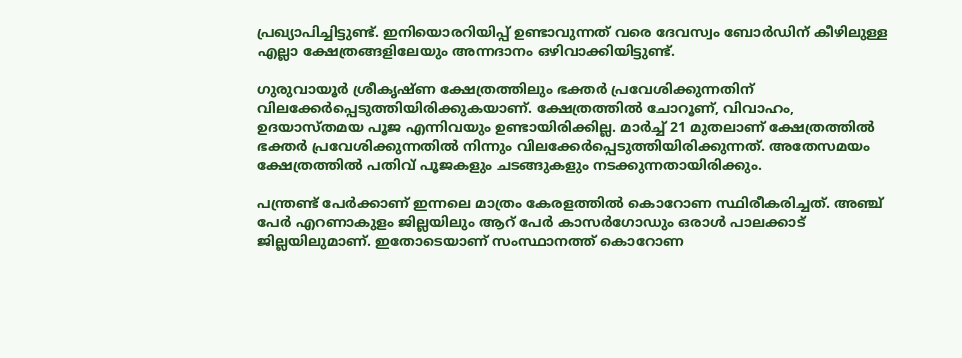പ്രഖ്യാപിച്ചിട്ടുണ്ട്. ഇനിയൊരറിയിപ്പ് ഉണ്ടാവുന്നത് വരെ ദേവസ്വം ബോര്‍ഡിന് കീഴിലുള്ള എല്ലാ ക്ഷേത്രങ്ങളിലേയും അന്നദാനം ഒഴിവാക്കിയിട്ടുണ്ട്.

ഗുരുവായൂര്‍ ശ്രീകൃഷ്ണ ക്ഷേത്രത്തിലും ഭക്തര്‍ പ്രവേശിക്കുന്നതിന് വിലക്കേര്‍പ്പെടുത്തിയിരിക്കുകയാണ്. ക്ഷേത്രത്തില്‍ ചോറൂണ്, വിവാഹം, ഉദയാസ്തമയ പൂജ എന്നിവയും ഉണ്ടായിരിക്കില്ല. മാര്‍ച്ച് 21 മുതലാണ് ക്ഷേത്രത്തില്‍ ഭക്തര്‍ പ്രവേശിക്കുന്നതില്‍ നിന്നും വിലക്കേര്‍പ്പെടുത്തിയിരിക്കുന്നത്. അതേസമയം ക്ഷേത്രത്തില്‍ പതിവ് പൂജകളും ചടങ്ങുകളും നടക്കുന്നതായിരിക്കും.

പന്ത്രണ്ട് പേര്‍ക്കാണ് ഇന്നലെ മാത്രം കേരളത്തില്‍ കൊറോണ സ്ഥിരീകരിച്ചത്. അഞ്ച് പേര്‍ എറണാകുളം ജില്ലയിലും ആറ് പേര്‍ കാസര്‍ഗോഡും ഒരാള്‍ പാലക്കാട് ജില്ലയിലുമാണ്. ഇതോടെയാണ് സംസ്ഥാനത്ത് കൊറോണ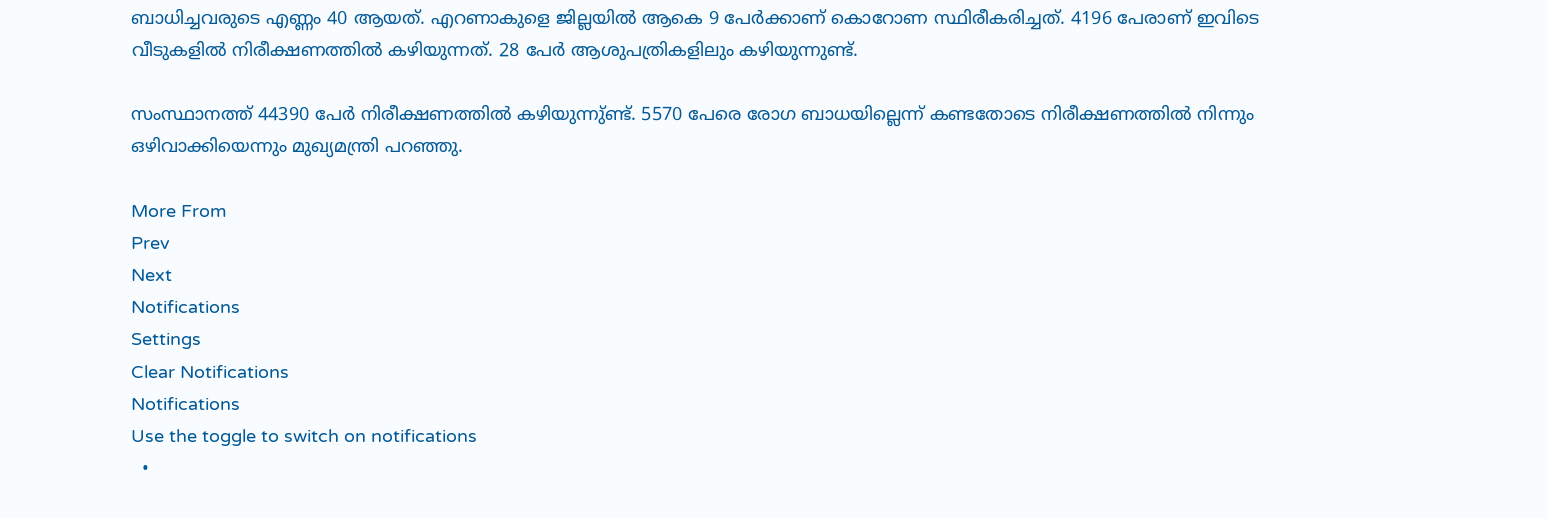ബാധിച്ചവരുടെ എണ്ണം 40 ആയത്. എറണാകുളെ ജില്ലയില്‍ ആകെ 9 പേര്‍ക്കാണ് കൊറോണ സ്ഥിരീകരിച്ചത്. 4196 പേരാണ് ഇവിടെ വീടുകളില്‍ നിരീക്ഷണത്തില്‍ കഴിയുന്നത്. 28 പേര്‍ ആശുപത്രികളിലും കഴിയുന്നുണ്ട്.

സംസ്ഥാനത്ത് 44390 പേര്‍ നിരീക്ഷണത്തില്‍ കഴിയുന്നു്ണ്ട്. 5570 പേരെ രോഗ ബാധയില്ലെന്ന് കണ്ടതോടെ നിരീക്ഷണത്തില്‍ നിന്നും ഒഴിവാക്കിയെന്നും മുഖ്യമന്ത്രി പറഞ്ഞു.

More From
Prev
Next
Notifications
Settings
Clear Notifications
Notifications
Use the toggle to switch on notifications
  •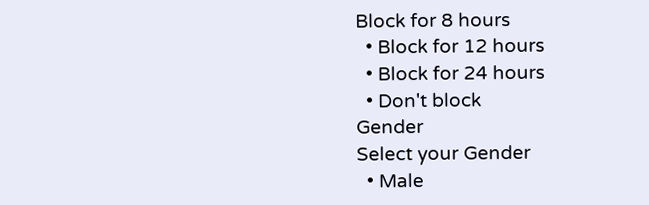Block for 8 hours
  • Block for 12 hours
  • Block for 24 hours
  • Don't block
Gender
Select your Gender
  • Male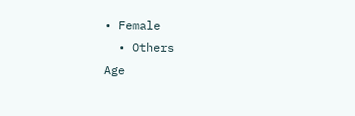• Female
  • Others
Age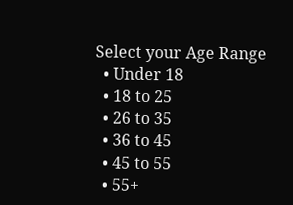Select your Age Range
  • Under 18
  • 18 to 25
  • 26 to 35
  • 36 to 45
  • 45 to 55
  • 55+